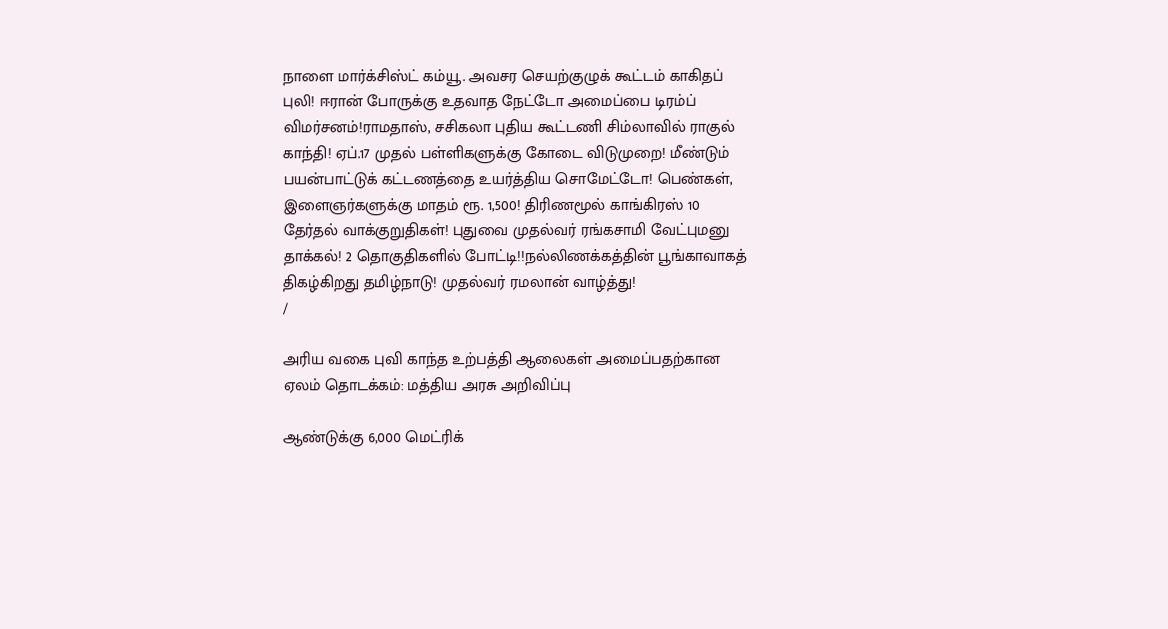நாளை மார்க்சிஸ்ட் கம்யூ. அவசர செயற்குழுக் கூட்டம் காகிதப் புலி! ஈரான் போருக்கு உதவாத நேட்டோ அமைப்பை டிரம்ப் விமர்சனம்!ராமதாஸ், சசிகலா புதிய கூட்டணி சிம்லாவில் ராகுல் காந்தி! ஏப்.17 முதல் பள்ளிகளுக்கு கோடை விடுமுறை! மீண்டும் பயன்பாட்டுக் கட்டணத்தை உயர்த்திய சொமேட்டோ! பெண்கள், இளைஞர்களுக்கு மாதம் ரூ. 1,500! திரிணமூல் காங்கிரஸ் 10 தேர்தல் வாக்குறுதிகள்! புதுவை முதல்வர் ரங்கசாமி வேட்புமனு தாக்கல்! 2 தொகுதிகளில் போட்டி!!நல்லிணக்கத்தின் பூங்காவாகத் திகழ்கிறது தமிழ்நாடு! முதல்வர் ரமலான் வாழ்த்து!
/

அரிய வகை புவி காந்த உற்பத்தி ஆலைகள் அமைப்பதற்கான ஏலம் தொடக்கம்: மத்திய அரசு அறிவிப்பு

ஆண்டுக்கு 6,000 மெட்ரிக்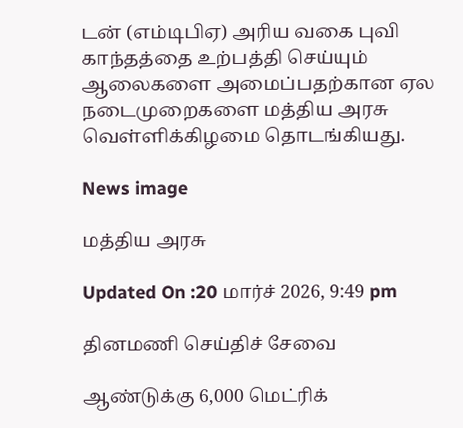டன் (எம்டிபிஏ) அரிய வகை புவி காந்தத்தை உற்பத்தி செய்யும் ஆலைகளை அமைப்பதற்கான ஏல நடைமுறைகளை மத்திய அரசு வெள்ளிக்கிழமை தொடங்கியது.

News image

மத்திய அரசு

Updated On :20 மார்ச் 2026, 9:49 pm

தினமணி செய்திச் சேவை

ஆண்டுக்கு 6,000 மெட்ரிக்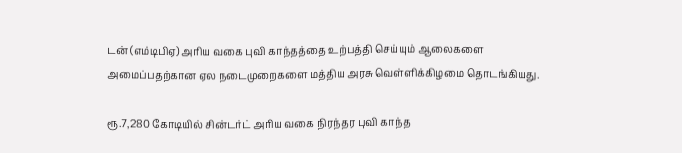டன் (எம்டிபிஏ) அரிய வகை புவி காந்தத்தை உற்பத்தி செய்யும் ஆலைகளை அமைப்பதற்கான ஏல நடைமுறைகளை மத்திய அரசு வெள்ளிக்கிழமை தொடங்கியது.

ரூ.7,280 கோடியில் சின்டர்ட் அரிய வகை நிரந்தர புவி காந்த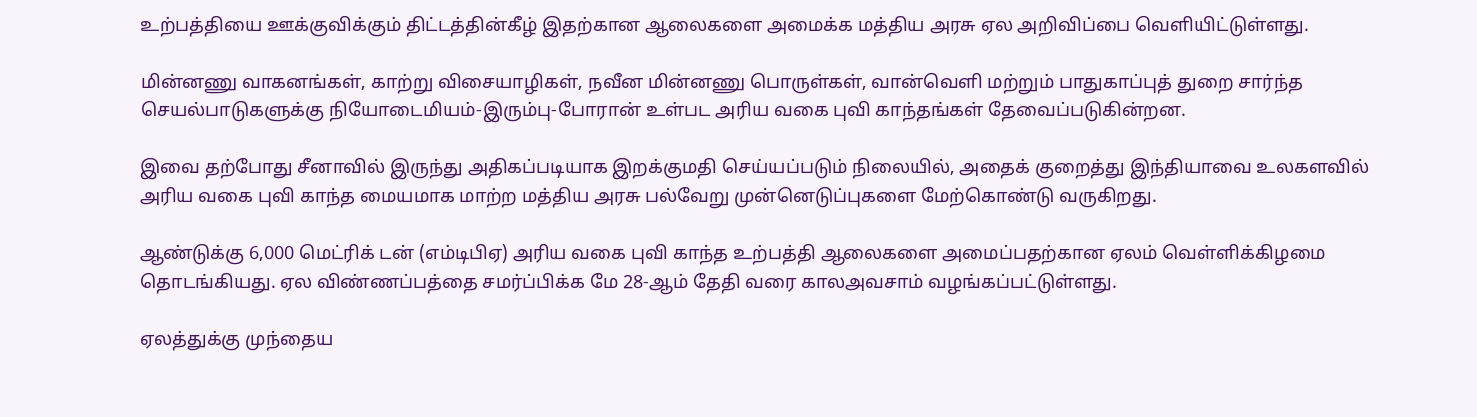உற்பத்தியை ஊக்குவிக்கும் திட்டத்தின்கீழ் இதற்கான ஆலைகளை அமைக்க மத்திய அரசு ஏல அறிவிப்பை வெளியிட்டுள்ளது.

மின்னணு வாகனங்கள், காற்று விசையாழிகள், நவீன மின்னணு பொருள்கள், வான்வெளி மற்றும் பாதுகாப்புத் துறை சார்ந்த செயல்பாடுகளுக்கு நியோடைமியம்-இரும்பு-போரான் உள்பட அரிய வகை புவி காந்தங்கள் தேவைப்படுகின்றன.

இவை தற்போது சீனாவில் இருந்து அதிகப்படியாக இறக்குமதி செய்யப்படும் நிலையில், அதைக் குறைத்து இந்தியாவை உலகளவில் அரிய வகை புவி காந்த மையமாக மாற்ற மத்திய அரசு பல்வேறு முன்னெடுப்புகளை மேற்கொண்டு வருகிறது.

ஆண்டுக்கு 6,000 மெட்ரிக் டன் (எம்டிபிஏ) அரிய வகை புவி காந்த உற்பத்தி ஆலைகளை அமைப்பதற்கான ஏலம் வெள்ளிக்கிழமை தொடங்கியது. ஏல விண்ணப்பத்தை சமர்ப்பிக்க மே 28-ஆம் தேதி வரை காலஅவசாம் வழங்கப்பட்டுள்ளது.

ஏலத்துக்கு முந்தைய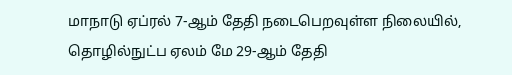மாநாடு ஏப்ரல் 7-ஆம் தேதி நடைபெறவுள்ள நிலையில், தொழில்நுட்ப ஏலம் மே 29-ஆம் தேதி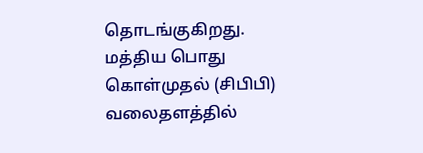தொடங்குகிறது. மத்திய பொது கொள்முதல் (சிபிபி) வலைதளத்தில்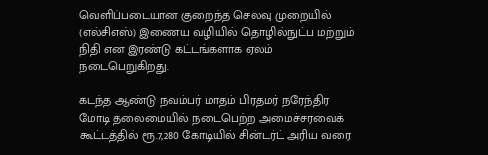வெளிப்படையான குறைந்த செலவு முறையில் (எல்சிஎஸ்) இணைய வழியில் தொழில்நுட்ப மற்றும் நிதி என இரண்டு கட்டங்களாக ஏலம் நடைபெறுகிறது.

கடந்த ஆண்டு நவம்பர் மாதம் பிரதமர் நரேந்திர மோடி தலைமையில் நடைபெற்ற அமைச்சரவைக் கூட்டத்தில் ரூ.7,280 கோடியில் சின்டர்ட் அரிய வரை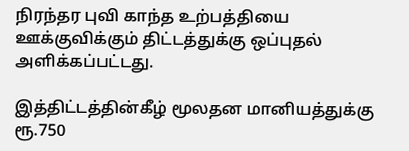நிரந்தர புவி காந்த உற்பத்தியை ஊக்குவிக்கும் திட்டத்துக்கு ஒப்புதல் அளிக்கப்பட்டது.

இத்திட்டத்தின்கீழ் மூலதன மானியத்துக்கு ரூ.750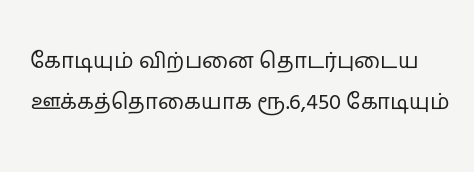கோடியும் விற்பனை தொடர்புடைய ஊக்கத்தொகையாக ரூ.6,450 கோடியும்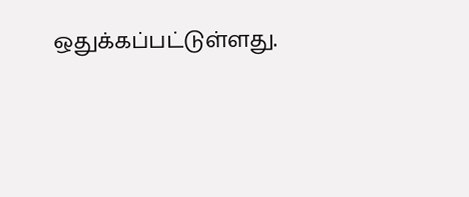ஒதுக்கப்பட்டுள்ளது.